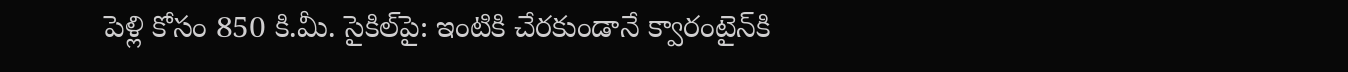పెళ్లి కోసం 850 కి.మీ. సైకిల్‌పై: ఇంటికి చేరకుండానే క్వారంటైన్‌కి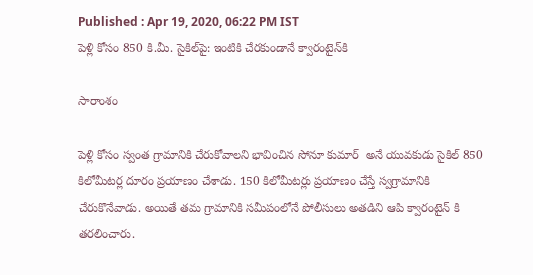Published : Apr 19, 2020, 06:22 PM IST
పెళ్లి కోసం 850 కి.మీ. సైకిల్‌పై: ఇంటికి చేరకుండానే క్వారంటైన్‌కి

సారాంశం

పెళ్లి కోసం స్వంత గ్రామానికి చేరుకోవాలని భావించిన సోనూ కుమార్  అనే యువకుడు సైకిల్ 850 కిలోమీటర్ల దూరం ప్రయాణం చేశాడు. 150 కిలోమీటర్లు ప్రయాణం చేస్తే స్వగ్రామానికి చేరుకొనేవాడు. అయితే తమ గ్రామానికి సమీపంలోనే పోలీసులు అతడిని ఆపి క్వారంటైన్ కి తరలించారు.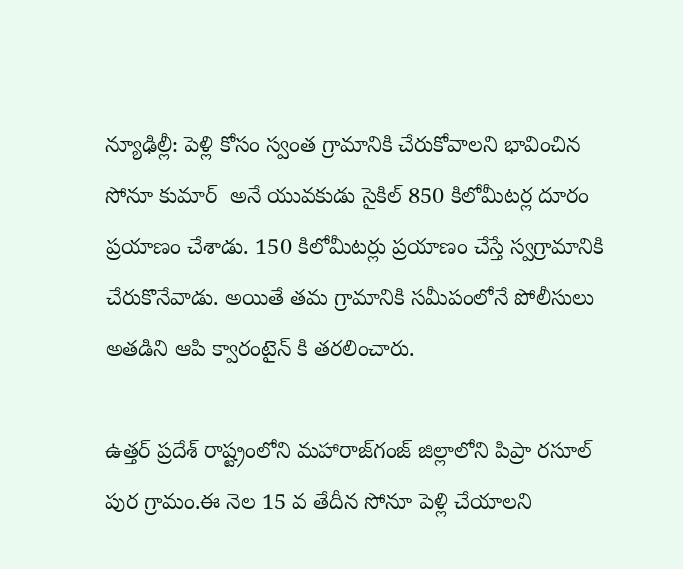న్యూఢిల్లీ: పెళ్లి కోసం స్వంత గ్రామానికి చేరుకోవాలని భావించిన సోనూ కుమార్  అనే యువకుడు సైకిల్ 850 కిలోమీటర్ల దూరం ప్రయాణం చేశాడు. 150 కిలోమీటర్లు ప్రయాణం చేస్తే స్వగ్రామానికి చేరుకొనేవాడు. అయితే తమ గ్రామానికి సమీపంలోనే పోలీసులు అతడిని ఆపి క్వారంటైన్ కి తరలించారు.

ఉత్తర్ ప్రదేశ్ రాష్ట్రంలోని మహారాజ్‌గంజ్ జిల్లాలోని పిప్రా రసూల్ పుర గ్రామం.ఈ నెల 15 వ తేదీన సోనూ పెళ్లి చేయాలని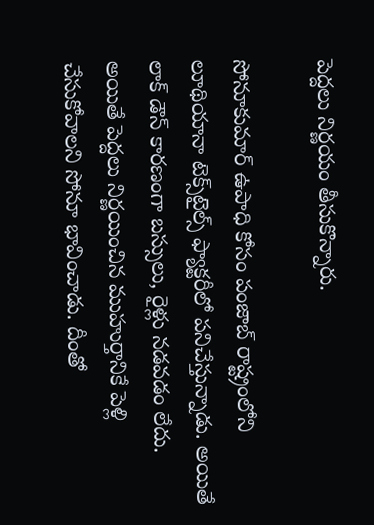పెద్దలు నిర్ణయం తీసుకొన్నారు.

సోనూకుమార్ ఉపాధి కోసం పంజాబ్ రాష్ట్రంలోని లూథియానా టెక్స్‌టైల్స్ ఫ్యాక్టరీలో పనిచేస్తున్నాడు. అయితే లాక్ డౌన్ కారణంగా బస్సులు, రైళ్లు నడవడం లేదు.
అయితే పెద్దలు నిర్ణయించిన ముహుర్తానికే పెళ్లి చేసుకోవాలని సోనూ భావించాడు. దీంతో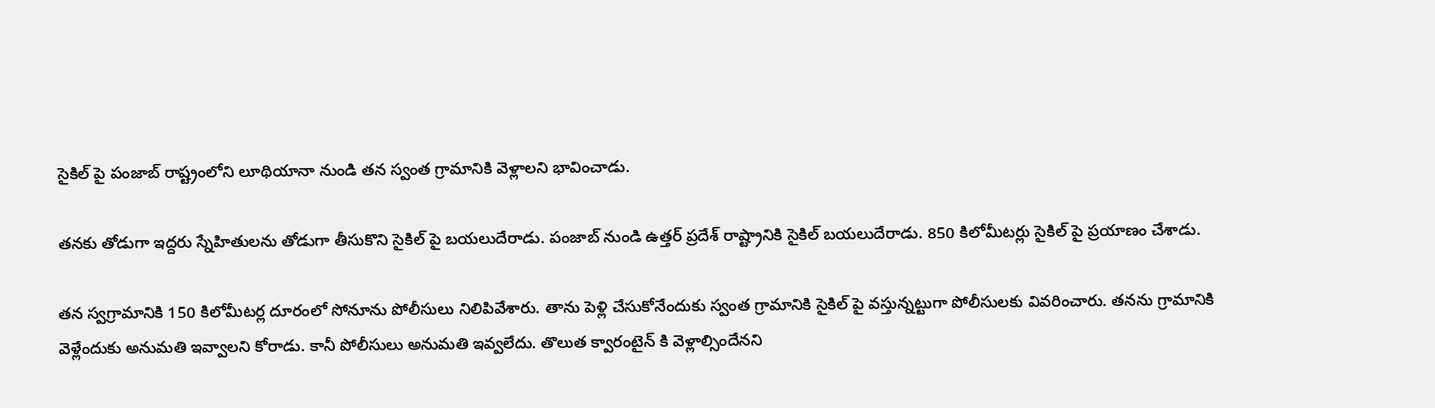సైకిల్ పై పంజాబ్ రాష్ట్రంలోని లూథియానా నుండి తన స్వంత గ్రామానికి వెళ్లాలని భావించాడు.

తనకు తోడుగా ఇద్దరు స్నేహితులను తోడుగా తీసుకొని సైకిల్ పై బయలుదేరాడు. పంజాబ్ నుండి ఉత్తర్ ప్రదేశ్ రాష్ట్రానికి సైకిల్ బయలుదేరాడు. 850 కిలోమీటర్లు సైకిల్ పై ప్రయాణం చేశాడు.

తన స్వగ్రామానికి 150 కిలోమీటర్ల దూరంలో సోనూ‌ను పోలీసులు నిలిపివేశారు. తాను పెళ్లి చేసుకోనేందుకు స్వంత గ్రామానికి సైకిల్ పై వస్తున్నట్టుగా పోలీసులకు వివరించారు. తనను గ్రామానికి వెళ్లేందుకు అనుమతి ఇవ్వాలని కోరాడు. కానీ పోలీసులు అనుమతి ఇవ్వలేదు. తొలుత క్వారంటైన్ కి వెళ్లాల్సిందేనని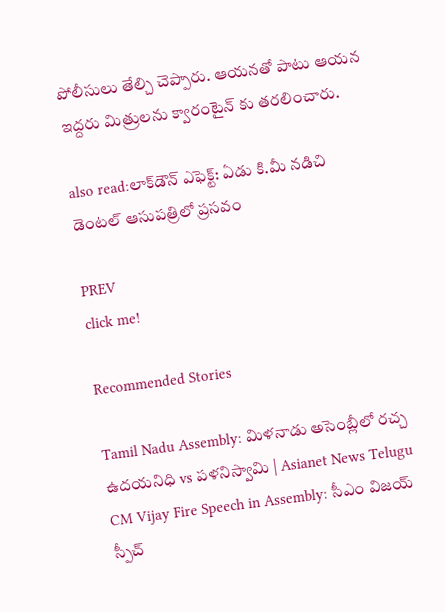పోలీసులు తేల్చి చెప్పారు. ఆయనతో పాటు ఆయన ఇద్దరు మిత్రులను క్వారంటైన్ కు తరలించారు.

also read:లాక్‌డౌన్ ఎఫెక్ట్: ఏడు కి.మీ నడిచి డెంటల్ ఆసుపత్రిలో ప్రసవం

PREV
click me!

Recommended Stories

Tamil Nadu Assembly: మిళనాడు అసెంబ్లీలో రచ్చ ఉదయనిధి vs పళనిస్వామి | Asianet News Telugu
CM Vijay Fire Speech in Assembly: సీఎం విజయ్ స్పీచ్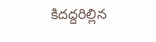కిదద్దరిల్లిన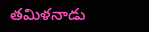తమిళనాడు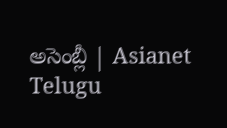అసెంబ్లీ | Asianet Telugu